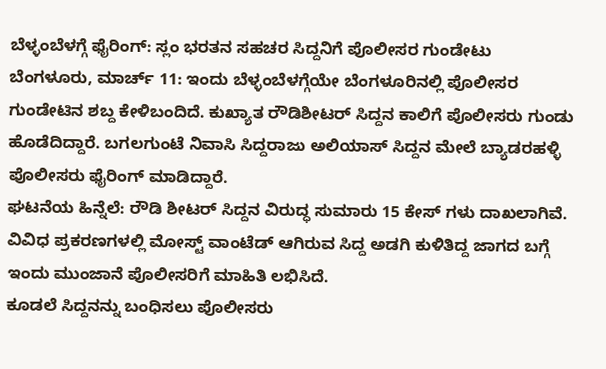ಬೆಳ್ಳಂಬೆಳಗ್ಗೆ ಫೈರಿಂಗ್: ಸ್ಲಂ ಭರತನ ಸಹಚರ ಸಿದ್ದನಿಗೆ ಪೊಲೀಸರ ಗುಂಡೇಟು
ಬೆಂಗಳೂರು, ಮಾರ್ಚ್ 11: ಇಂದು ಬೆಳ್ಳಂಬೆಳಗ್ಗೆಯೇ ಬೆಂಗಳೂರಿನಲ್ಲಿ ಪೊಲೀಸರ ಗುಂಡೇಟಿನ ಶಬ್ದ ಕೇಳಿಬಂದಿದೆ. ಕುಖ್ಯಾತ ರೌಡಿಶೀಟರ್ ಸಿದ್ದನ ಕಾಲಿಗೆ ಪೊಲೀಸರು ಗುಂಡು ಹೊಡೆದಿದ್ದಾರೆ. ಬಗಲಗುಂಟೆ ನಿವಾಸಿ ಸಿದ್ದರಾಜು ಅಲಿಯಾಸ್ ಸಿದ್ದನ ಮೇಲೆ ಬ್ಯಾಡರಹಳ್ಳಿ ಪೊಲೀಸರು ಫೈರಿಂಗ್ ಮಾಡಿದ್ದಾರೆ.
ಘಟನೆಯ ಹಿನ್ನೆಲೆ: ರೌಡಿ ಶೀಟರ್ ಸಿದ್ದನ ವಿರುದ್ಧ ಸುಮಾರು 15 ಕೇಸ್ ಗಳು ದಾಖಲಾಗಿವೆ. ವಿವಿಧ ಪ್ರಕರಣಗಳಲ್ಲಿ ಮೋಸ್ಟ್ ವಾಂಟೆಡ್ ಆಗಿರುವ ಸಿದ್ದ ಅಡಗಿ ಕುಳಿತಿದ್ದ ಜಾಗದ ಬಗ್ಗೆ ಇಂದು ಮುಂಜಾನೆ ಪೊಲೀಸರಿಗೆ ಮಾಹಿತಿ ಲಭಿಸಿದೆ.
ಕೂಡಲೆ ಸಿದ್ದನನ್ನು ಬಂಧಿಸಲು ಪೊಲೀಸರು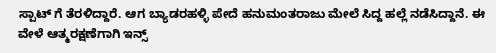ಸ್ಪಾಟ್ ಗೆ ತೆರಳಿದ್ದಾರೆ. ಆಗ ಬ್ಯಾಡರಹಳ್ಳಿ ಪೇದೆ ಹನುಮಂತರಾಜು ಮೇಲೆ ಸಿದ್ದ ಹಲ್ಲೆ ನಡೆಸಿದ್ದಾನೆ. ಈ ವೇಳೆ ಆತ್ಮರಕ್ಷಣೆಗಾಗಿ ಇನ್ಸ್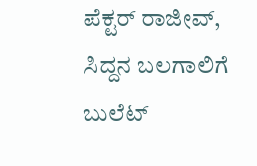ಪೆಕ್ಟರ್ ರಾಜೀವ್, ಸಿದ್ದನ ಬಲಗಾಲಿಗೆ ಬುಲೆಟ್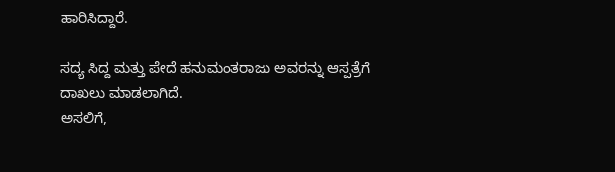ಹಾರಿಸಿದ್ದಾರೆ.

ಸದ್ಯ ಸಿದ್ದ ಮತ್ತು ಪೇದೆ ಹನುಮಂತರಾಜು ಅವರನ್ನು ಆಸ್ಪತ್ರೆಗೆ ದಾಖಲು ಮಾಡಲಾಗಿದೆ.
ಅಸಲಿಗೆ,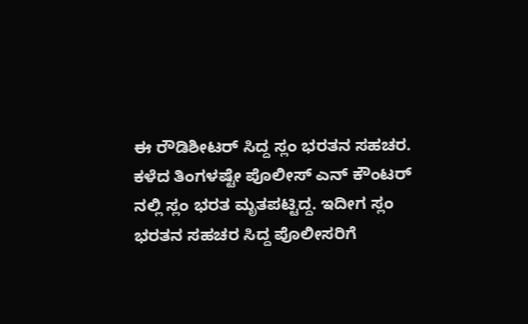ಈ ರೌಡಿಶೀಟರ್ ಸಿದ್ದ ಸ್ಲಂ ಭರತನ ಸಹಚರ. ಕಳೆದ ತಿಂಗಳಷ್ಟೇ ಪೊಲೀಸ್ ಎನ್ ಕೌಂಟರ್ ನಲ್ಲಿ ಸ್ಲಂ ಭರತ ಮೃತಪಟ್ಟಿದ್ದ. ಇದೀಗ ಸ್ಲಂ ಭರತನ ಸಹಚರ ಸಿದ್ದ ಪೊಲೀಸರಿಗೆ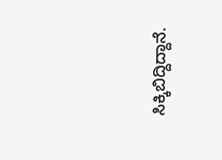ಸಿಕ್ಕಿಬಿದ್ದಿದ್ದಾನೆ.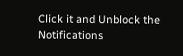Click it and Unblock the Notifications